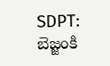SDPT: బెజ్జంకి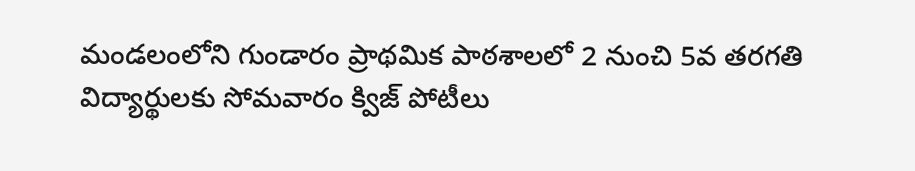మండలంలోని గుండారం ప్రాథమిక పాఠశాలలో 2 నుంచి 5వ తరగతి విద్యార్థులకు సోమవారం క్విజ్ పోటీలు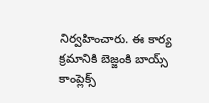నిర్వహించారు. ఈ కార్య క్రమానికి బెజ్జంకి బాయ్స్ కాంప్లెక్స్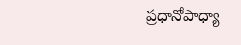ప్రధానోపాధ్యా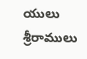యులు శ్రీరాములు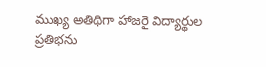ముఖ్య అతిథిగా హాజరై విద్యార్థుల ప్రతిభను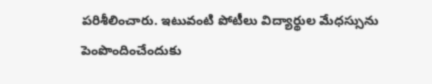పరిశీలించారు. ఇటువంటి పోటీలు విద్యార్థుల మేధస్సును పెంపొందించేందుకు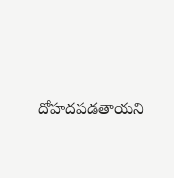దోహదపడతాయని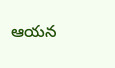ఆయన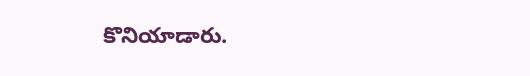కొనియాడారు.